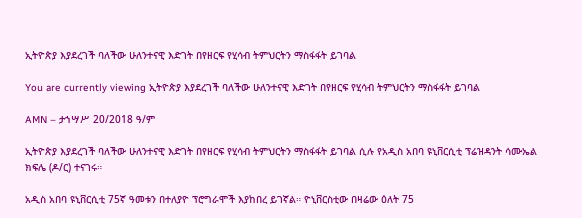ኢትዮጵያ እያደረገች ባለችው ሁለንተናዊ እድገት በየዘርፍ የሂሳብ ትምህርትን ማስፋፋት ይገባል

You are currently viewing ኢትዮጵያ እያደረገች ባለችው ሁለንተናዊ እድገት በየዘርፍ የሂሳብ ትምህርትን ማስፋፋት ይገባል

AMN – ታኀሣሥ 20/2018 ዓ/ም

ኢትዮጵያ እያደረገች ባለችው ሁለንተናዊ እድገት በየዘርፍ የሂሳብ ትምህርትን ማስፋፋት ይገባል ሲሉ የአዲስ አበባ ዩኒቨርሲቲ ፕሬዝዳንት ሳሙኤል ክፍሌ (ዶ/ር) ተናገሩ።

አዲስ አበባ ዩኒቨርሲቲ 75ኛ ዓመቱን በተለያዮ ፕሮግራሞች እያከበረ ይገኛል። ዮኒቨርስቲው በዛሬው ዕለት 75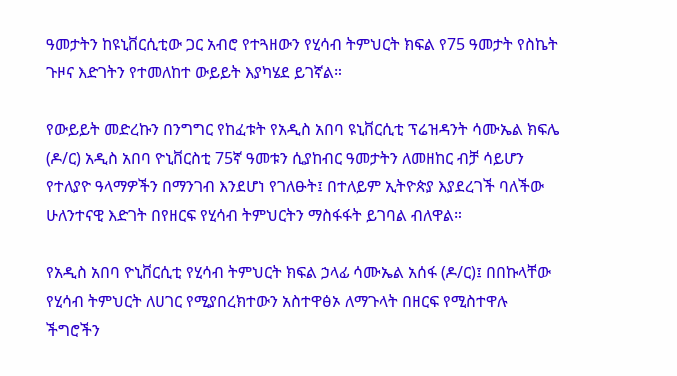ዓመታትን ከዩኒቨርሲቲው ጋር አብሮ የተጓዘውን የሂሳብ ትምህርት ክፍል የ75 ዓመታት የስኬት ጉዞና እድገትን የተመለከተ ውይይት እያካሄደ ይገኛል።

የውይይት መድረኩን በንግግር የከፈቱት የአዲስ አበባ ዩኒቨርሲቲ ፕሬዝዳንት ሳሙኤል ክፍሌ (ዶ/ር) አዲስ አበባ ዮኒቨርስቲ 75ኛ ዓመቱን ሲያከብር ዓመታትን ለመዘከር ብቻ ሳይሆን የተለያዮ ዓላማዎችን በማንገብ እንደሆነ የገለፁት፤ በተለይም ኢትዮጵያ እያደረገች ባለችው ሁለንተናዊ እድገት በየዘርፍ የሂሳብ ትምህርትን ማስፋፋት ይገባል ብለዋል።

የአዲስ አበባ ዮኒቨርሲቲ የሂሳብ ትምህርት ክፍል ኃላፊ ሳሙኤል አሰፋ (ዶ/ር)፤ በበኩላቸው የሂሳብ ትምህርት ለሀገር የሚያበረክተውን አስተዋፅኦ ለማጉላት በዘርፍ የሚስተዋሉ ችግሮችን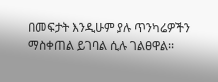በመፍታት እንዲሁም ያሉ ጥንካሬዎችን ማስቀጠል ይገባል ሲሉ ገልፀዋል፡፡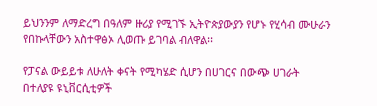ይህንንም ለማድረግ በዓለም ዙሪያ የሚገኙ ኢትዮጵያውያን የሆኑ የሂሳብ ሙሁራን የበኩላቸውን አስተዋፅኦ ሊወጡ ይገባል ብለዋል፡፡

የፓናል ውይይቱ ለሁለት ቀናት የሚካሄድ ሲሆን በሀገርና በውጭ ሀገራት በተለያዩ ዩኒቨርሲቲዎች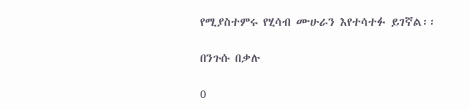የሚያስተምሩ የሂሳብ ሙሁራን እየተሳተፉ ይገኛል፡፡

በንጉሱ በቃሉ

0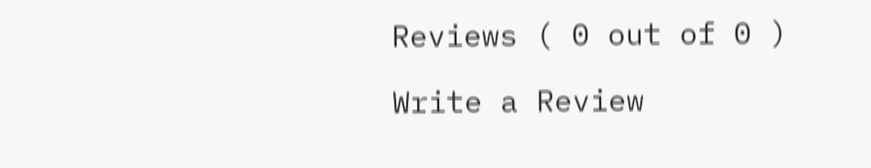Reviews ( 0 out of 0 )

Write a Review